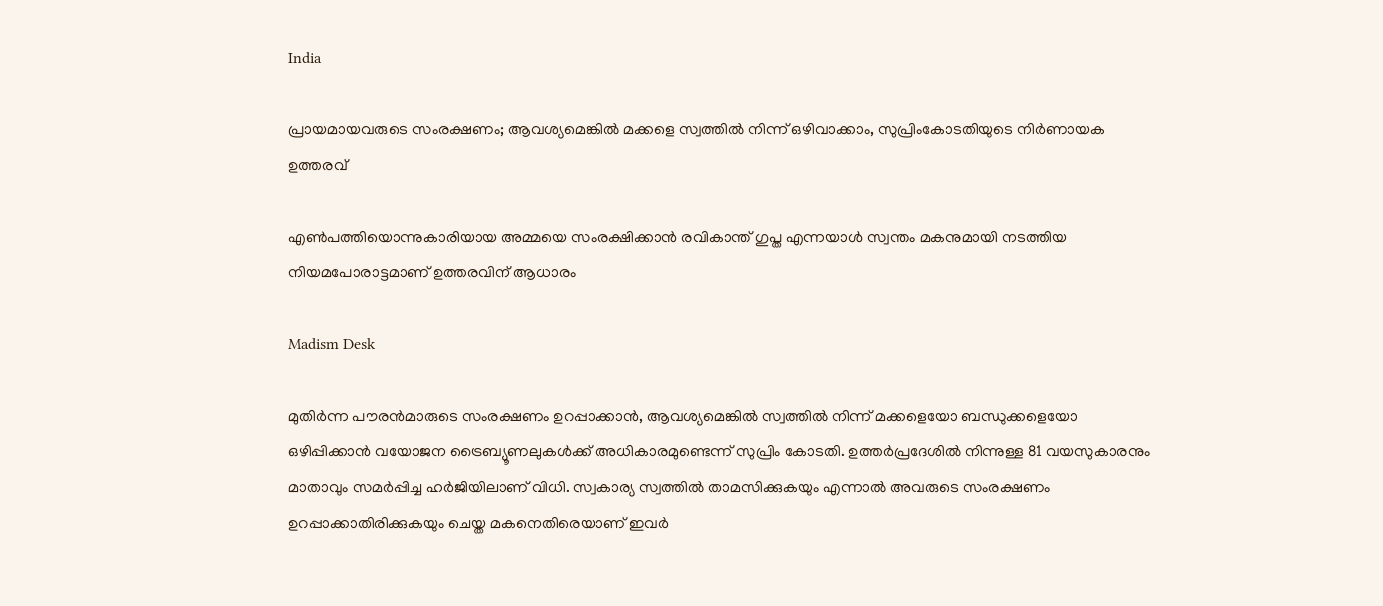India

പ്രായമായവരുടെ സംരക്ഷണം; ആവശ്യമെങ്കിൽ മക്കളെ സ്വത്തിൽ നിന്ന് ഒഴിവാക്കാം, സുപ്രിംകോടതിയുടെ നിർണായക ഉത്തരവ്

എൺപത്തിയൊന്നുകാരിയായ അമ്മയെ സംരക്ഷിക്കാൻ രവികാന്ത് ഗുപ്ത എന്നയാൾ സ്വന്തം മകനുമായി നടത്തിയ നിയമപോരാട്ടമാണ് ഉത്തരവിന് ആധാരം

Madism Desk

മുതിർന്ന പൗരന്‍മാരുടെ സംരക്ഷണം ഉറപ്പാക്കാൻ, ആവശ്യമെങ്കിൽ സ്വത്തിൽ നിന്ന് മക്കളെയോ ബന്ധുക്കളെയോ ഒഴിപ്പിക്കാൻ വയോജന ട്രൈബ്യൂണലുകൾക്ക് അധികാരമുണ്ടെന്ന് സുപ്രിം കോടതി. ഉത്തർപ്രദേശിൽ നിന്നുള്ള 81 വയസുകാരനും മാതാവും സമർപ്പിച്ച ഹർജിയിലാണ് വിധി. സ്വകാര്യ സ്വത്തിൽ താമസിക്കുകയും എന്നാൽ അവരുടെ സംരക്ഷണം ഉറപ്പാക്കാതിരിക്കുകയും ചെയ്ത മകനെതിരെയാണ് ഇവർ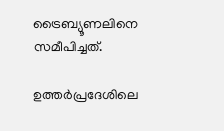ട്രൈബ്യൂണലിനെ സമീപിച്ചത്.

ഉത്തർപ്രദേശിലെ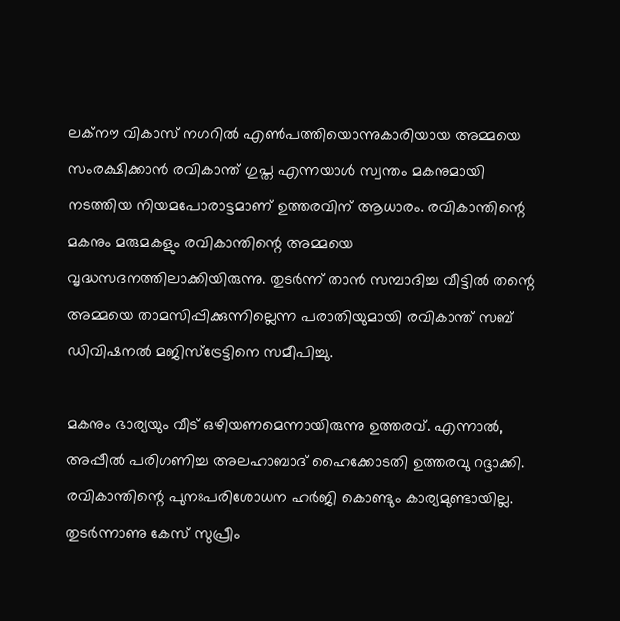ലക്നൗ വികാസ് നഗറിൽ എൺപത്തിയൊന്നുകാരിയായ അമ്മയെ സംരക്ഷിക്കാൻ രവികാന്ത് ഗുപ്ത എന്നയാൾ സ്വന്തം മകനുമായി നടത്തിയ നിയമപോരാട്ടമാണ് ഉത്തരവിന് ആധാരം. രവികാന്തിന്റെ മകനും മരുമകളും രവികാന്തിന്റെ അമ്മയെ വൃദ്ധസദനത്തിലാക്കിയിരുന്നു. തുടർന്ന് താൻ സമ്പാദിച്ച വീട്ടിൽ തന്റെ അമ്മയെ താമസിപ്പിക്കുന്നില്ലെന്ന പരാതിയുമായി രവികാന്ത് സബ് ഡിവിഷനൽ മജിസ്ട്രേട്ടിനെ സമീപിച്ചു.

മകനും ഭാര്യയും വീട് ഒഴിയണമെന്നായിരുന്നു ഉത്തരവ്. എന്നാൽ, അപ്പീൽ പരിഗണിച്ച അലഹാബാദ് ഹൈക്കോടതി ഉത്തരവു റദ്ദാക്കി. രവികാന്തിന്റെ പുനഃപരിശോധന ഹർജി കൊണ്ടും കാര്യമുണ്ടായില്ല. തുടർന്നാണു കേസ് സുപ്രീം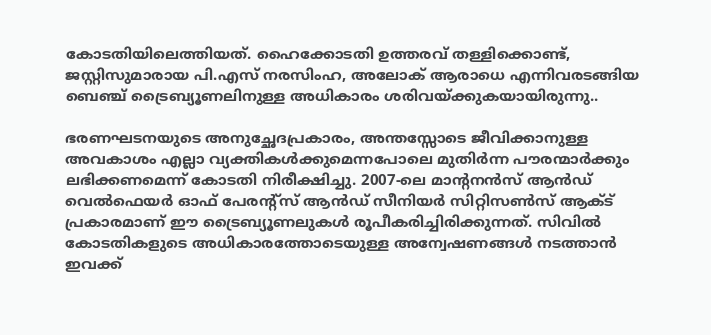കോടതിയിലെത്തിയത്. ഹൈക്കോടതി ഉത്തരവ് തള്ളിക്കൊണ്ട്, ജസ്റ്റിസുമാരായ പി.എസ് നരസിംഹ, അലോക് ആരാധെ എന്നിവരടങ്ങിയ ബെഞ്ച് ട്രൈബ്യൂണലിനുള്ള അധികാരം ശരിവയ്ക്കുകയായിരുന്നു..

ഭരണഘടനയുടെ അനുച്ഛേദപ്രകാരം, അന്തസ്സോടെ ജീവിക്കാനുള്ള അവകാശം എല്ലാ വ്യക്തികൾക്കുമെന്നപോലെ മുതിർന്ന പൗരന്മാർക്കും ലഭിക്കണമെന്ന് കോടതി നിരീക്ഷിച്ചു. 2007-ലെ മാന്റനൻസ് ആൻഡ് വെൽഫെയർ ഓഫ് പേരന്‍റ്സ് ആൻഡ് സീനിയർ സിറ്റിസൺസ് ആക്ട് പ്രകാരമാണ് ഈ ട്രൈബ്യൂണലുകൾ രൂപീകരിച്ചിരിക്കുന്നത്. സിവിൽ കോടതികളുടെ അധികാരത്തോടെയുള്ള അന്വേഷണങ്ങൾ നടത്താൻ ഇവക്ക്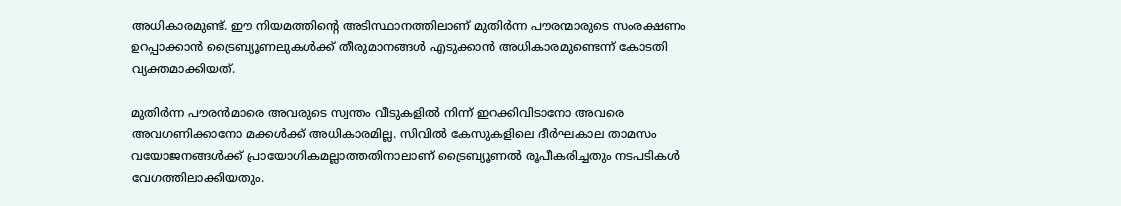അധികാരമുണ്ട്. ഈ നിയമത്തിന്‍റെ അടിസ്ഥാനത്തിലാണ് മുതിർന്ന പൗരന്മാരുടെ സംരക്ഷണം ഉറപ്പാക്കാൻ ട്രൈബ്യൂണലുകൾക്ക് തീരുമാനങ്ങൾ എടുക്കാൻ അധികാരമുണ്ടെന്ന് കോടതി വ്യക്തമാക്കിയത്.

മുതിർന്ന പൗരന്‍മാരെ അവരുടെ സ്വന്തം വീടുകളിൽ നിന്ന് ഇറക്കിവിടാനോ അവരെ അവഗണിക്കാനോ മക്കൾക്ക് അധികാരമില്ല. സിവിൽ കേസുകളിലെ ദീർഘകാല താമസം വയോജനങ്ങൾക്ക് പ്രായോഗികമല്ലാത്തതിനാലാണ് ട്രൈബ്യൂണൽ രൂപീകരിച്ചതും നടപടികൾ വേഗത്തിലാക്കിയതും.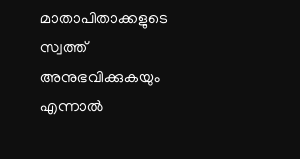മാതാപിതാക്കളുടെ സ്വത്ത് അനുഭവിക്കുകയും എന്നാൽ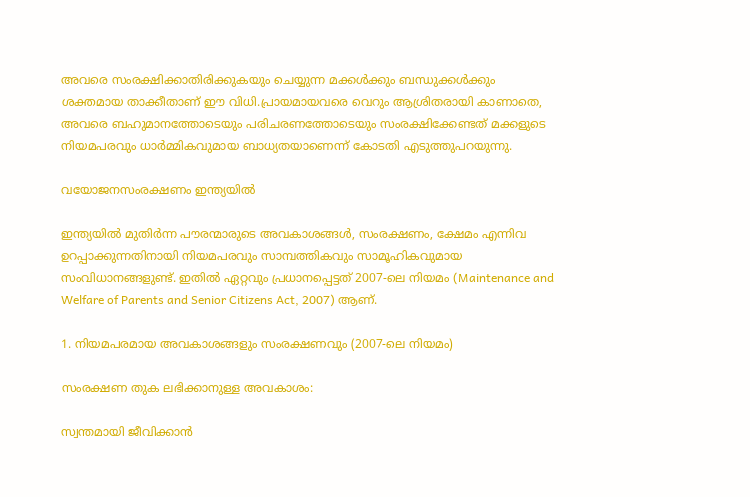അവരെ സംരക്ഷിക്കാതിരിക്കുകയും ചെയ്യുന്ന മക്കൾക്കും ബന്ധുക്കൾക്കും ശക്തമായ താക്കീതാണ് ഈ വിധി.പ്രായമായവരെ വെറും ആശ്രിതരായി കാണാതെ, അവരെ ബഹുമാനത്തോടെയും പരിചരണത്തോടെയും സംരക്ഷിക്കേണ്ടത് മക്കളുടെ നിയമപരവും ധാർമ്മികവുമായ ബാധ്യതയാണെന്ന് കോടതി എടുത്തുപറയുന്നു.

വയോജനസംരക്ഷണം ഇന്ത്യയിൽ

ഇന്ത്യയിൽ മുതിർന്ന പൗരന്മാരുടെ അവകാശങ്ങൾ, സംരക്ഷണം, ക്ഷേമം എന്നിവ ഉറപ്പാക്കുന്നതിനായി നിയമപരവും സാമ്പത്തികവും സാമൂഹികവുമായ സംവിധാനങ്ങളുണ്ട്. ഇതിൽ ഏറ്റവും പ്രധാനപ്പെട്ടത് 2007-ലെ നിയമം (Maintenance and Welfare of Parents and Senior Citizens Act, 2007) ആണ്.

1. നിയമപരമായ അവകാശങ്ങളും സംരക്ഷണവും (2007-ലെ നിയമം)

സംരക്ഷണ തുക ലഭിക്കാനുള്ള അവകാശം:

സ്വന്തമായി ജീവിക്കാൻ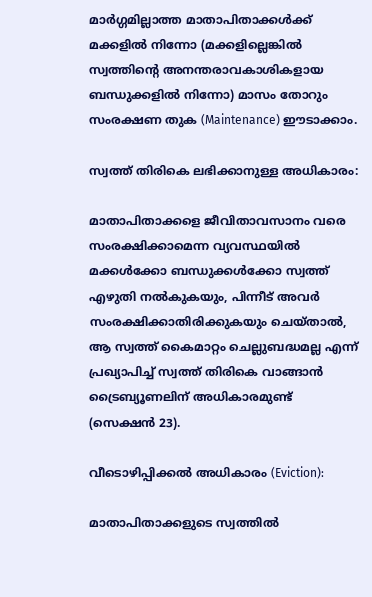മാർഗ്ഗമില്ലാത്ത മാതാപിതാക്കൾക്ക് മക്കളിൽ നിന്നോ (മക്കളില്ലെങ്കിൽ സ്വത്തിന്റെ അനന്തരാവകാശികളായ ബന്ധുക്കളിൽ നിന്നോ) മാസം തോറും സംരക്ഷണ തുക (Maintenance) ഈടാക്കാം.

സ്വത്ത് തിരികെ ലഭിക്കാനുള്ള അധികാരം:

മാതാപിതാക്കളെ ജീവിതാവസാനം വരെ സംരക്ഷിക്കാമെന്ന വ്യവസ്ഥയിൽ മക്കൾക്കോ ബന്ധുക്കൾക്കോ സ്വത്ത് എഴുതി നൽകുകയും, പിന്നീട് അവർ സംരക്ഷിക്കാതിരിക്കുകയും ചെയ്താൽ, ആ സ്വത്ത് കൈമാറ്റം ചെല്ലുബദ്ധമല്ല എന്ന് പ്രഖ്യാപിച്ച് സ്വത്ത് തിരികെ വാങ്ങാൻ ട്രൈബ്യൂണലിന് അധികാരമുണ്ട് (സെക്ഷൻ 23).

വീടൊഴിപ്പിക്കൽ അധികാരം (Eviction):

മാതാപിതാക്കളുടെ സ്വത്തിൽ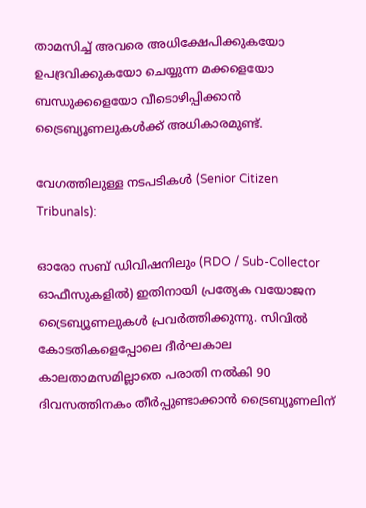താമസിച്ച് അവരെ അധിക്ഷേപിക്കുകയോ ഉപദ്രവിക്കുകയോ ചെയ്യുന്ന മക്കളെയോ ബന്ധുക്കളെയോ വീടൊഴിപ്പിക്കാൻ ട്രൈബ്യൂണലുകൾക്ക് അധികാരമുണ്ട്.

വേഗത്തിലുള്ള നടപടികൾ (Senior Citizen Tribunals):

ഓരോ സബ് ഡിവിഷനിലും (RDO / Sub-Collector ഓഫീസുകളിൽ) ഇതിനായി പ്രത്യേക വയോജന ട്രൈബ്യൂണലുകൾ പ്രവർത്തിക്കുന്നു. സിവിൽ കോടതികളെപ്പോലെ ദീർഘകാല കാലതാമസമില്ലാതെ പരാതി നൽകി 90 ദിവസത്തിനകം തീർപ്പുണ്ടാക്കാൻ ട്രൈബ്യൂണലിന്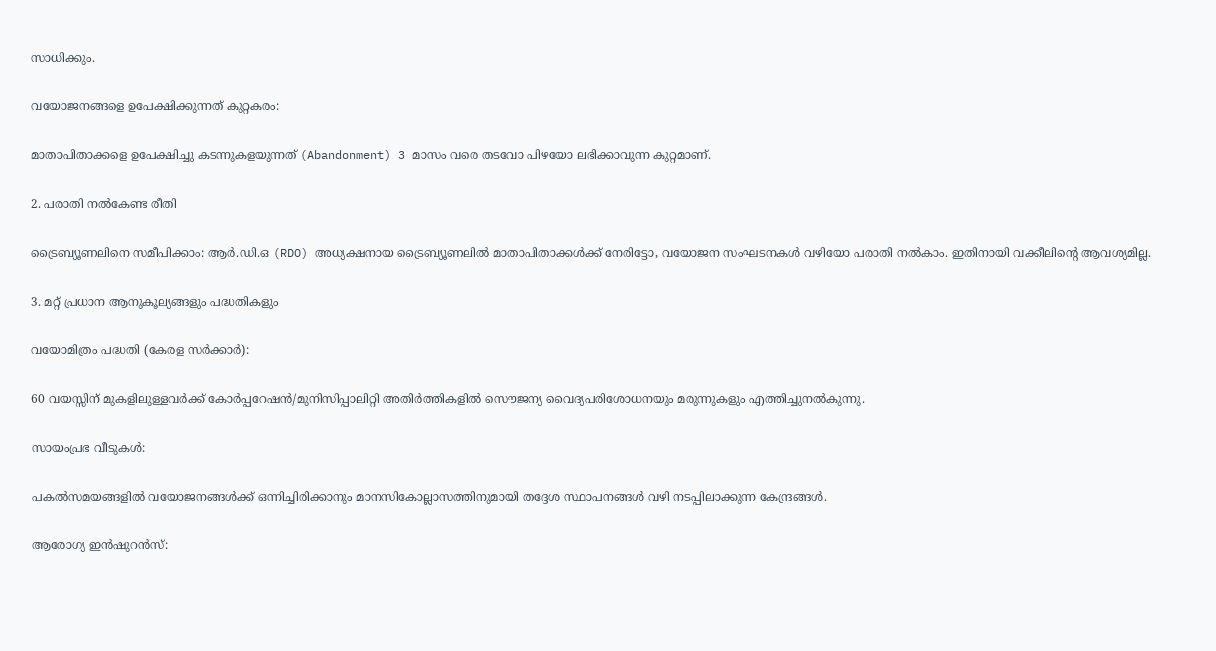സാധിക്കും.

വയോജനങ്ങളെ ഉപേക്ഷിക്കുന്നത് കുറ്റകരം:

മാതാപിതാക്കളെ ഉപേക്ഷിച്ചു കടന്നുകളയുന്നത് (Abandonment) 3 മാസം വരെ തടവോ പിഴയോ ലഭിക്കാവുന്ന കുറ്റമാണ്.

2. പരാതി നൽകേണ്ട രീതി

ട്രൈബ്യൂണലിനെ സമീപിക്കാം: ആർ.ഡി.ഒ (RDO) അധ്യക്ഷനായ ട്രൈബ്യൂണലിൽ മാതാപിതാക്കൾക്ക് നേരിട്ടോ, വയോജന സംഘടനകൾ വഴിയോ പരാതി നൽകാം. ഇതിനായി വക്കീലിന്റെ ആവശ്യമില്ല.

3. മറ്റ് പ്രധാന ആനുകൂല്യങ്ങളും പദ്ധതികളും

വയോമിത്രം പദ്ധതി (കേരള സർക്കാർ):

60 വയസ്സിന് മുകളിലുള്ളവർക്ക് കോർപ്പറേഷൻ/മുനിസിപ്പാലിറ്റി അതിർത്തികളിൽ സൌജന്യ വൈദ്യപരിശോധനയും മരുന്നുകളും എത്തിച്ചുനൽകുന്നു.

സായംപ്രഭ വീടുകൾ:

പകൽസമയങ്ങളിൽ വയോജനങ്ങൾക്ക് ഒന്നിച്ചിരിക്കാനും മാനസികോല്ലാസത്തിനുമായി തദ്ദേശ സ്ഥാപനങ്ങൾ വഴി നടപ്പിലാക്കുന്ന കേന്ദ്രങ്ങൾ.

ആരോഗ്യ ഇൻഷുറൻസ്: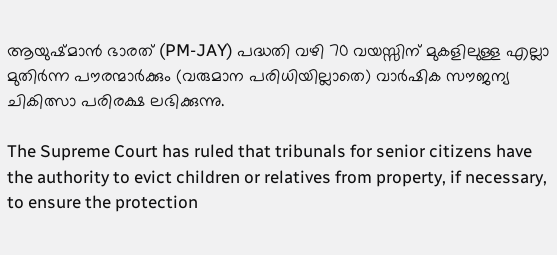ആയുഷ്മാൻ ഭാരത് (PM-JAY) പദ്ധതി വഴി 70 വയസ്സിന് മുകളിലുള്ള എല്ലാ മുതിർന്ന പൗരന്മാർക്കും (വരുമാന പരിധിയില്ലാതെ) വാർഷിക സൗജന്യ ചികിത്സാ പരിരക്ഷ ലഭിക്കുന്നു.

The Supreme Court has ruled that tribunals for senior citizens have the authority to evict children or relatives from property, if necessary, to ensure the protection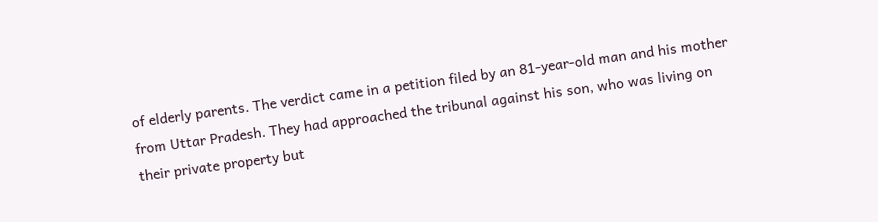of elderly parents. The verdict came in a petition filed by an 81-year-old man and his mother from Uttar Pradesh. They had approached the tribunal against his son, who was living on their private property but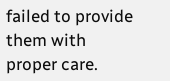failed to provide them with proper care.